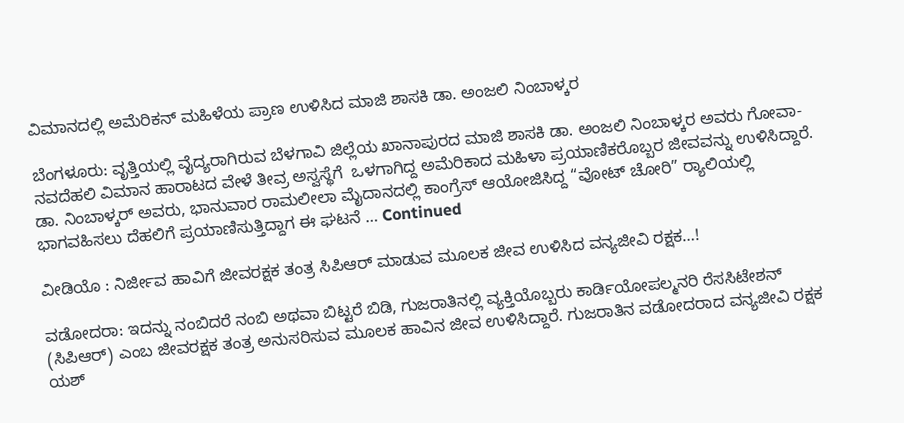ವಿಮಾನದಲ್ಲಿ ಅಮೆರಿಕನ್‌ ಮಹಿಳೆಯ ಪ್ರಾಣ ಉಳಿಸಿದ ಮಾಜಿ ಶಾಸಕಿ ಡಾ. ಅಂಜಲಿ ನಿಂಬಾಳ್ಕರ

ಬೆಂಗಳೂರು: ವೃತ್ತಿಯಲ್ಲಿ ವೈದ್ಯರಾಗಿರುವ ಬೆಳಗಾವಿ ಜಿಲ್ಲೆಯ ಖಾನಾಪುರದ ಮಾಜಿ ಶಾಸಕಿ ಡಾ. ಅಂಜಲಿ ನಿಂಬಾಳ್ಕರ ಅವರು ಗೋವಾ-ನವದೆಹಲಿ ವಿಮಾನ ಹಾರಾಟದ ವೇಳೆ ತೀವ್ರ ಅಸ್ವಸ್ಥೆಗೆ  ಒಳಗಾಗಿದ್ದ ಅಮೆರಿಕಾದ ಮಹಿಳಾ ಪ್ರಯಾಣಿಕರೊಬ್ಬರ ಜೀವವನ್ನು ಉಳಿಸಿದ್ದಾರೆ.  ಡಾ. ನಿಂಬಾಳ್ಕರ್ ಅವರು, ಭಾನುವಾರ ರಾಮಲೀಲಾ ಮೈದಾನದಲ್ಲಿ ಕಾಂಗ್ರೆಸ್ ಆಯೋಜಿಸಿದ್ದ “ವೋಟ್ ಚೋರಿ” ರ‍್ಯಾಲಿಯಲ್ಲಿ ಭಾಗವಹಿಸಲು ದೆಹಲಿಗೆ ಪ್ರಯಾಣಿಸುತ್ತಿದ್ದಾಗ ಈ ಘಟನೆ … Continued

ವೀಡಿಯೊ : ನಿರ್ಜೀವ ಹಾವಿಗೆ ಜೀವರಕ್ಷಕ ತಂತ್ರ ಸಿಪಿಆರ್‌ ಮಾಡುವ ಮೂಲಕ ಜೀವ ಉಳಿಸಿದ ವನ್ಯಜೀವಿ ರಕ್ಷಕ…!

ವಡೋದರಾ: ಇದನ್ನು ನಂಬಿದರೆ ನಂಬಿ ಅಥವಾ ಬಿಟ್ಟರೆ ಬಿಡಿ, ಗುಜರಾತಿನಲ್ಲಿ ವ್ಯಕ್ತಿಯೊಬ್ಬರು ಕಾರ್ಡಿಯೋಪಲ್ಮನರಿ ರೆಸಸಿಟೇಶನ್ (ಸಿಪಿಆರ್) ಎಂಬ ಜೀವರಕ್ಷಕ ತಂತ್ರ ಅನುಸರಿಸುವ ಮೂಲಕ ಹಾವಿನ ಜೀವ ಉಳಿಸಿದ್ದಾರೆ. ಗುಜರಾತಿನ ವಡೋದರಾದ ವನ್ಯಜೀವಿ ರಕ್ಷಕ ಯಶ್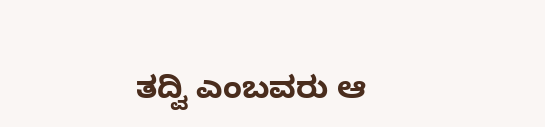ತದ್ವಿ ಎಂಬವರು ಆ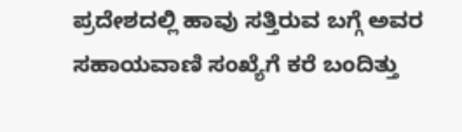ಪ್ರದೇಶದಲ್ಲಿ ಹಾವು ಸತ್ತಿರುವ ಬಗ್ಗೆ ಅವರ ಸಹಾಯವಾಣಿ ಸಂಖ್ಯೆಗೆ ಕರೆ ಬಂದಿತ್ತು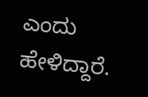ಎಂದು ಹೇಳಿದ್ದಾರೆ.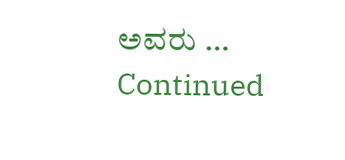ಅವರು … Continued